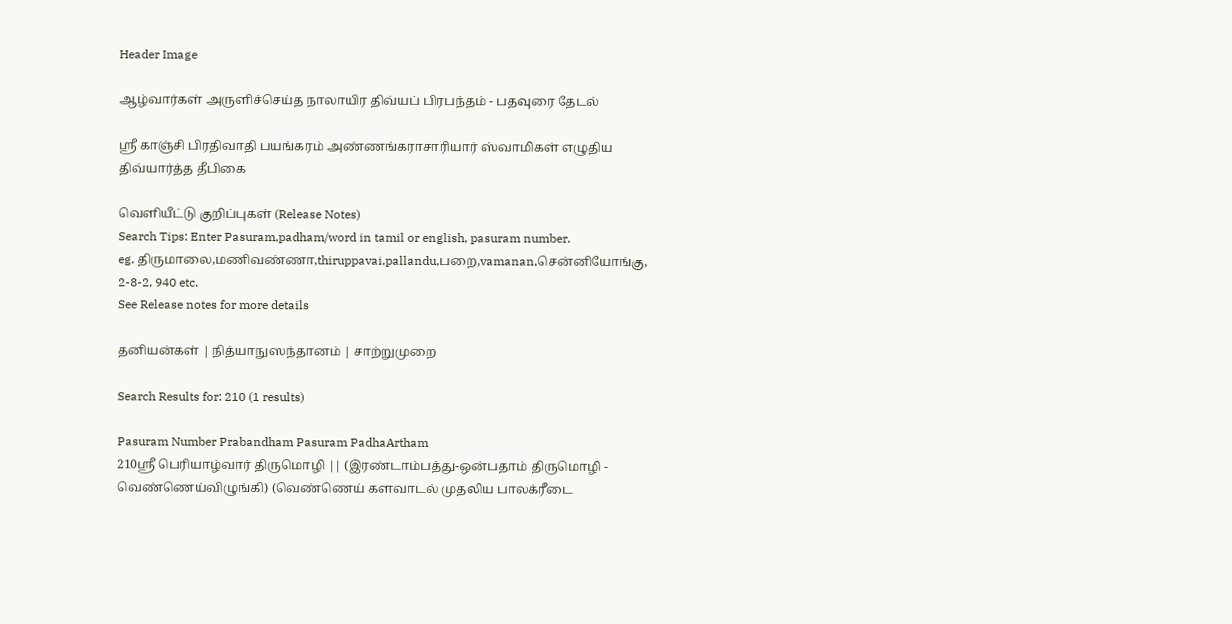Header Image

ஆழ்வார்கள் அருளிச்செய்த நாலாயிர திவ்யப் பிரபந்தம் - பதவுரை தேடல்

ஸ்ரீ காஞ்சி பிரதிவாதி பயங்கரம் அண்ணங்கராசாரியார் ஸ்வாமிகள் எழுதிய திவ்யார்த்த தீபிகை

வெளியீட்டு குறிப்புகள் (Release Notes)
Search Tips: Enter Pasuram,padham/word in tamil or english, pasuram number.
eg. திருமாலை,மணிவண்ணா,thiruppavai,pallandu,பறை,vamanan,சென்னியோங்கு, 2-8-2, 940 etc.
See Release notes for more details

தனியன்கள் | நித்யாநுஸந்தானம் | சாற்றுமுறை

Search Results for: 210 (1 results)

Pasuram Number Prabandham Pasuram PadhaArtham
210ஸ்ரீ பெரியாழ்வார் திருமொழி || (இரண்டாம்பத்து-ஒன்பதாம் திருமொழி - வெண்ணெய்விழுங்கி) (வெண்ணெய் களவாடல் முதலிய பாலக்ரீடை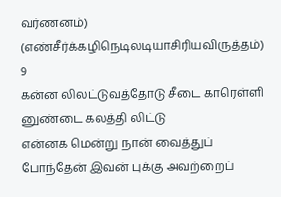வர்ணனம்) (எண்சீர்க்கழிநெடிலடியாசிரியவிருத்தம்) 9
கன்ன லிலட்டுவத்தோடு சீடை காரெள்ளி னுண்டை கலத்தி லிட்டு
என்னக மென்று நான் வைத்துப் போந்தேன் இவன் புக்கு அவற்றைப்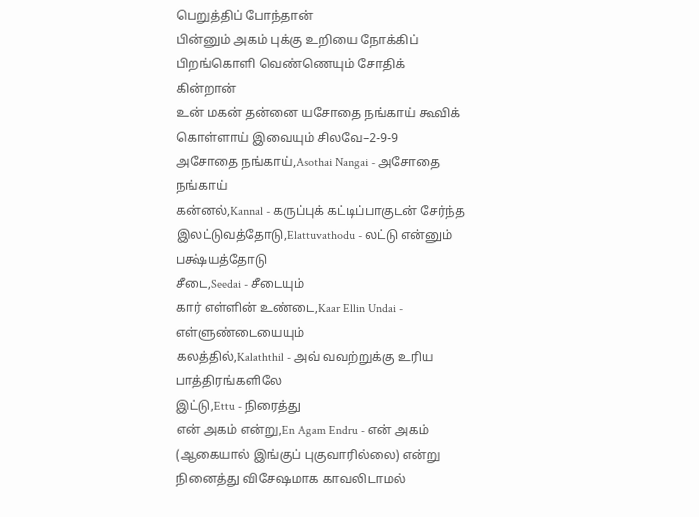பெறுத்திப் போந்தான்
பின்னும் அகம் புக்கு உறியை நோக்கிப் பிறங்கொளி வெண்ணெயும் சோதிக் கின்றான்
உன் மகன் தன்னை யசோதை நங்காய் கூவிக் கொள்ளாய் இவையும் சிலவே–2-9-9
அசோதை நங்காய்,Asothai Nangai - அசோதை நங்காய்
கன்னல்,Kannal - கருப்புக் கட்டிப்பாகுடன் சேர்ந்த
இலட்டுவத்தோடு,Elattuvathodu - லட்டு என்னும் பக்ஷ்யத்தோடு
சீடை,Seedai - சீடையும்
கார் எள்ளின் உண்டை,Kaar Ellin Undai - எள்ளுண்டையையும்
கலத்தில்,Kalaththil - அவ் வவற்றுக்கு உரிய பாத்திரங்களிலே
இட்டு,Ettu - நிரைத்து
என் அகம் என்று,En Agam Endru - என் அகம் (ஆகையால் இங்குப் புகுவாரில்லை) என்று நினைத்து விசேஷமாக காவலிடாமல்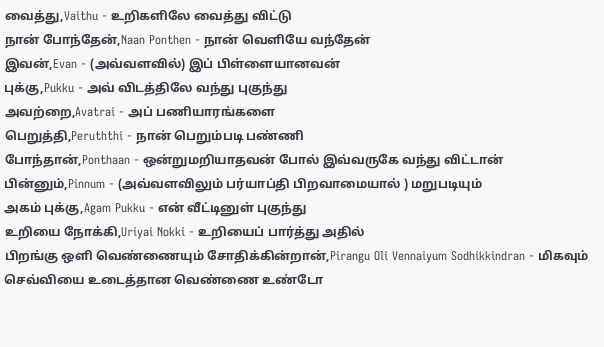வைத்து,Vaithu - உறிகளிலே வைத்து விட்டு
நான் போந்தேன்,Naan Ponthen - நான் வெளியே வந்தேன்
இவன்,Evan - (அவ்வளவில்) இப் பிள்ளையானவன்
புக்கு,Pukku - அவ் விடத்திலே வந்து புகுந்து
அவற்றை,Avatrai - அப் பணியாரங்களை
பெறுத்தி,Peruththi - நான் பெறும்படி பண்ணி
போந்தான்,Ponthaan - ஒன்றுமறியாதவன் போல் இவ்வருகே வந்து விட்டான்
பின்னும்,Pinnum - (அவ்வளவிலும் பர்யாப்தி பிறவாமையால் ) மறுபடியும்
அகம் புக்கு,Agam Pukku - என் வீட்டினுள் புகுந்து
உறியை நோக்கி,Uriyai Nokki - உறியைப் பார்த்து அதில்
பிறங்கு ஒளி வெண்ணையும் சோதிக்கின்றான்,Pirangu Oli Vennaiyum Sodhikkindran - மிகவும் செவ்வியை உடைத்தான வெண்ணை உண்டோ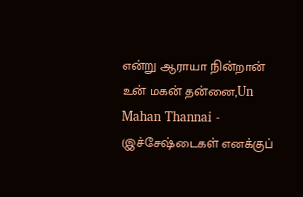என்று ஆராயா நின்றான்
உன் மகன் தன்னை,Un Mahan Thannai - (இச்சேஷ்டைகள் எனக்குப்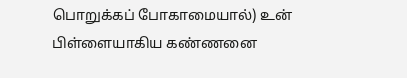பொறுக்கப் போகாமையால்) உன் பிள்ளையாகிய கண்ணனை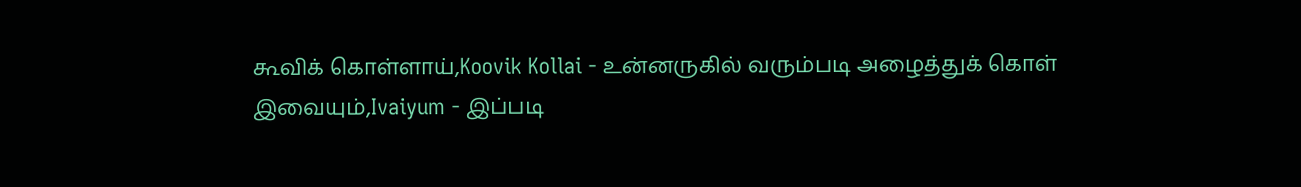கூவிக் கொள்ளாய்,Koovik Kollai - உன்னருகில் வரும்படி அழைத்துக் கொள்
இவையும்,Ivaiyum - இப்படி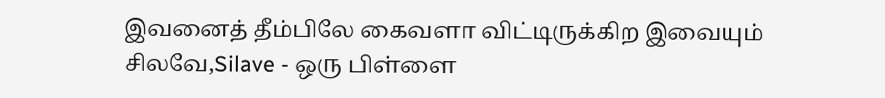இவனைத் தீம்பிலே கைவளா விட்டிருக்கிற இவையும்
சிலவே,Silave - ஒரு பிள்ளை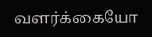வளர்க்கையோ